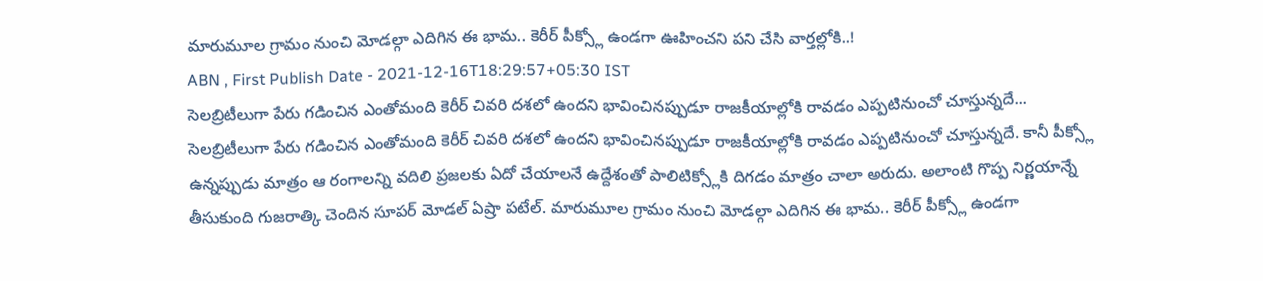మారుమూల గ్రామం నుంచి మోడల్గా ఎదిగిన ఈ భామ.. కెరీర్ పీక్స్లో ఉండగా ఊహించని పని చేసి వార్తల్లోకి..!
ABN , First Publish Date - 2021-12-16T18:29:57+05:30 IST
సెలబ్రిటీలుగా పేరు గడించిన ఎంతోమంది కెరీర్ చివరి దశలో ఉందని భావించినప్పుడూ రాజకీయాల్లోకి రావడం ఎప్పటినుంచో చూస్తున్నదే...
సెలబ్రిటీలుగా పేరు గడించిన ఎంతోమంది కెరీర్ చివరి దశలో ఉందని భావించినప్పుడూ రాజకీయాల్లోకి రావడం ఎప్పటినుంచో చూస్తున్నదే. కానీ పీక్స్లో ఉన్నప్పుడు మాత్రం ఆ రంగాలన్ని వదిలి ప్రజలకు ఏదో చేయాలనే ఉద్దేశంతో పాలిటిక్స్లోకి దిగడం మాత్రం చాలా అరుదు. అలాంటి గొప్ప నిర్ణయాన్నే తీసుకుంది గుజరాత్కి చెందిన సూపర్ మోడల్ ఏష్రా పటేల్. మారుమూల గ్రామం నుంచి మోడల్గా ఎదిగిన ఈ భామ.. కెరీర్ పీక్స్లో ఉండగా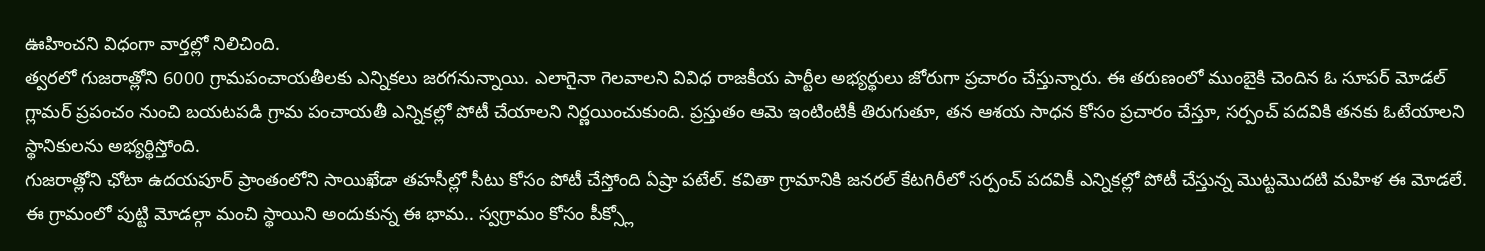ఊహించని విధంగా వార్తల్లో నిలిచింది.
త్వరలో గుజరాత్లోని 6000 గ్రామపంచాయతీలకు ఎన్నికలు జరగనున్నాయి. ఎలాగైనా గెలవాలని వివిధ రాజకీయ పార్టీల అభ్యర్థులు జోరుగా ప్రచారం చేస్తున్నారు. ఈ తరుణంలో ముంబైకి చెందిన ఓ సూపర్ మోడల్ గ్లామర్ ప్రపంచం నుంచి బయటపడి గ్రామ పంచాయతీ ఎన్నికల్లో పోటీ చేయాలని నిర్ణయించుకుంది. ప్రస్తుతం ఆమె ఇంటింటికీ తిరుగుతూ, తన ఆశయ సాధన కోసం ప్రచారం చేస్తూ, సర్పంచ్ పదవికి తనకు ఓటేయాలని స్థానికులను అభ్యర్థిస్తోంది.
గుజరాత్లోని ఛోటా ఉదయపూర్ ప్రాంతంలోని సాయిఖేడా తహసీల్లో సీటు కోసం పోటీ చేస్తోంది ఏష్రా పటేల్. కవితా గ్రామానికి జనరల్ కేటగిరీలో సర్పంచ్ పదవికీ ఎన్నికల్లో పోటీ చేస్తున్న మొట్టమొదటి మహిళ ఈ మోడలే. ఈ గ్రామంలో పుట్టి మోడల్గా మంచి స్థాయిని అందుకున్న ఈ భామ.. స్వగ్రామం కోసం పీక్స్లో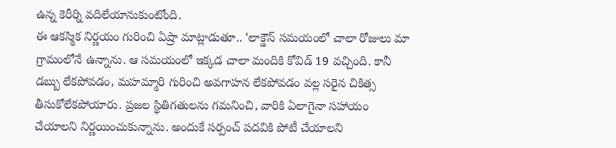ఉన్న కెరీర్ని వదిలేయానుకుంటోంది.
ఈ ఆకస్మిక నిర్ణయం గురించి ఏష్రా మాట్లాడుతూ.. ‘లాక్డౌన్ సమయంలో చాలా రోజులు మా గ్రామంలోనే ఉన్నాను. ఆ సమయంలో ఇక్కడ చాలా మందికి కోవిడ్ 19 వచ్చింది. కానీ డబ్బు లేకపోవడం, మహమ్మారి గురించి అవగాహన లేకపోవడం వల్ల సరైన చికిత్స తీసుకోలేకపోయారు. ప్రజల స్థితిగతులను గమనించి, వారికి ఏలాగైనా సహాయం చేయాలని నిర్ణయించుకున్నాను. అందుకే సర్పంచ్ పదవికి పోటీ చేయాలని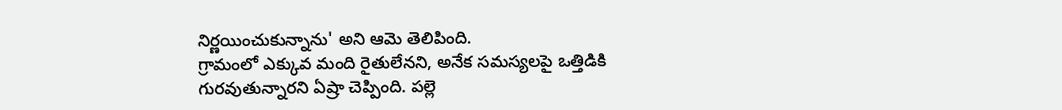నిర్ణయించుకున్నాను' అని ఆమె తెలిపింది.
గ్రామంలో ఎక్కువ మంది రైతులేనని, అనేక సమస్యలపై ఒత్తిడికి గురవుతున్నారని ఏష్రా చెప్పింది. పల్లె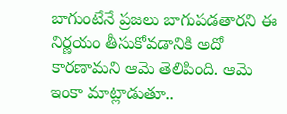బాగుంటేనే ప్రజలు బాగుపడతారని ఈ నిర్ణయం తీసుకోవడానికి అదో కారణామని ఆమె తెలిపింది. ఆమె ఇంకా మాట్లాడుతూ..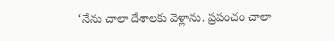‘నేను చాలా దేశాలకు వెళ్లాను. ప్రపంచం చాలా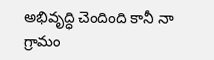అభివృద్ధి చెందింది కానీ నా గ్రామం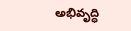అభివృద్ధి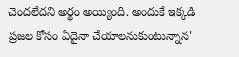చెందలేదని అర్థం అయ్యింది. అందుకే ఇక్కడి ప్రజల కోసం ఏదైనా చేయాలనుకుంటున్నాన'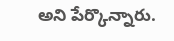అని పేర్కొన్నారు.